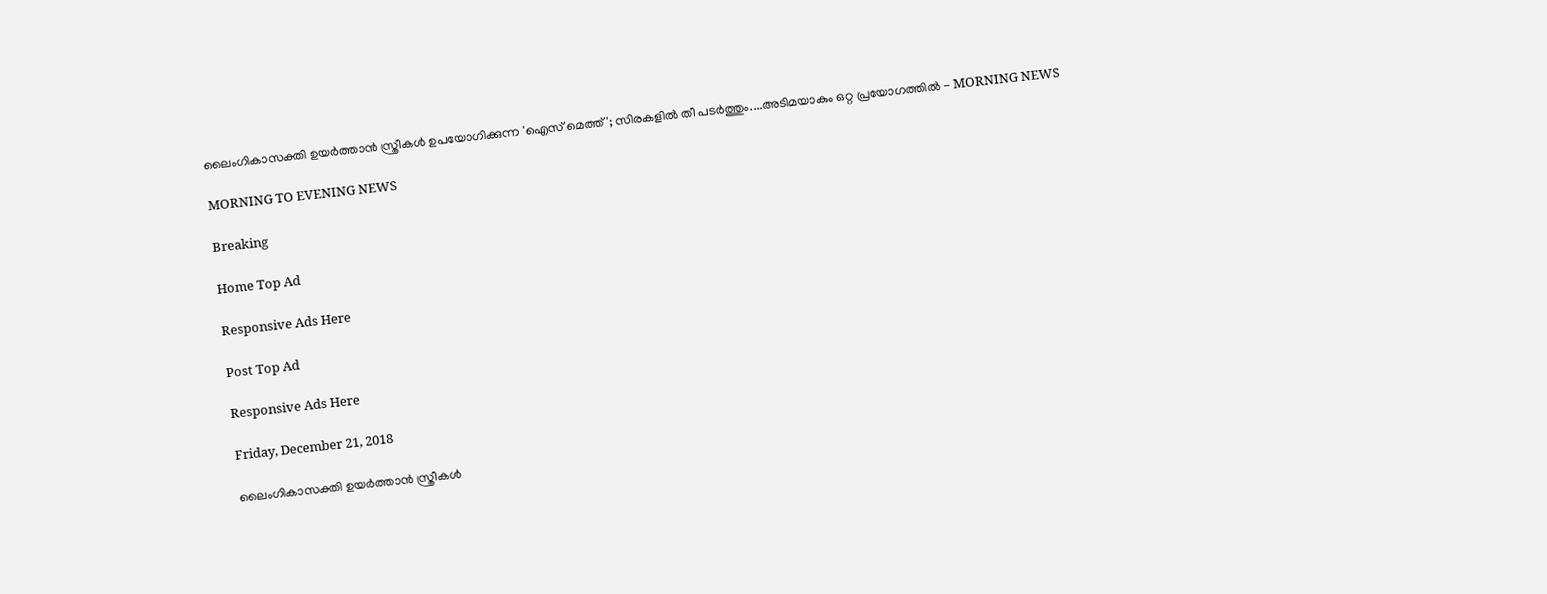ലൈംഗികാസക്തി ഉയര്‍ത്താന്‍ സ്ത്രീകള്‍ ഉപയോഗിക്കുന്ന 'ഐസ് മെത്ത്'; സിരകളില്‍ തീ പടര്‍ത്തും....അടിമയാകും ഒറ്റ പ്രയോഗത്തില്‍ - MORNING NEWS

MORNING TO EVENING NEWS

Breaking

Home Top Ad

Responsive Ads Here

Post Top Ad

Responsive Ads Here

Friday, December 21, 2018

ലൈംഗികാസക്തി ഉയര്‍ത്താന്‍ സ്ത്രീകള്‍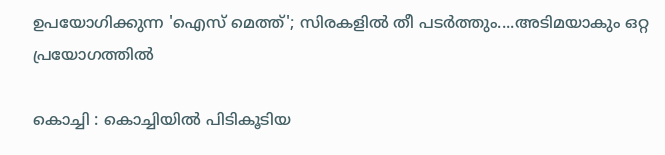ഉപയോഗിക്കുന്ന 'ഐസ് മെത്ത്'; സിരകളില്‍ തീ പടര്‍ത്തും....അടിമയാകും ഒറ്റ പ്രയോഗത്തില്‍

കൊച്ചി : കൊച്ചിയില്‍ പിടികൂടിയ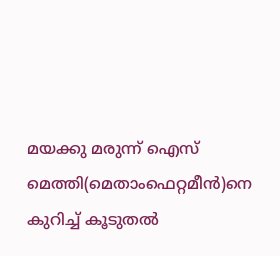മയക്കു മരുന്ന് ഐസ് മെത്തി(മെതാംഫെറ്റമീന്‍)നെ കുറിച്ച് കൂടുതല്‍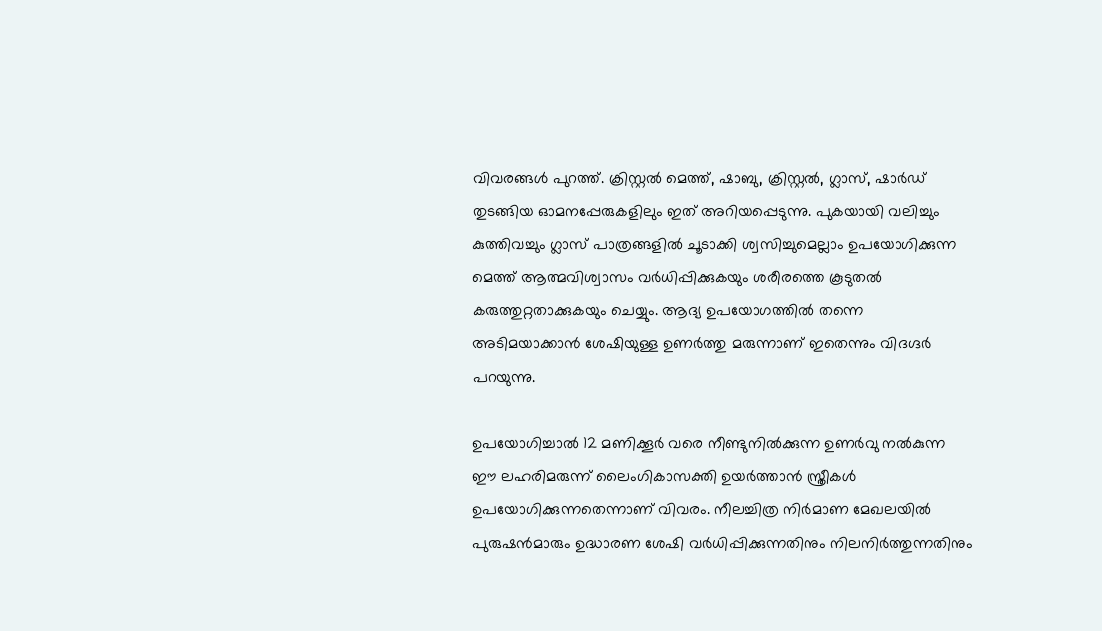വിവരങ്ങള്‍ പുറത്ത്. ക്രിസ്റ്റല്‍ മെത്ത്, ഷാബു, ക്രിസ്റ്റല്‍, ഗ്ലാസ്, ഷാര്‍ഡ് തുടങ്ങിയ ഓമനപ്പേരുകളിലും ഇത് അറിയപ്പെടുന്നു. പുകയായി വലിച്ചും കുത്തിവച്ചും ഗ്ലാസ് പാത്രങ്ങളില്‍ ചൂടാക്കി ശ്വസിച്ചുമെല്ലാം ഉപയോഗിക്കുന്ന മെത്ത് ആത്മവിശ്വാസം വര്‍ധിപ്പിക്കുകയും ശരീരത്തെ കൂടുതല്‍ കരുത്തുറ്റതാക്കുകയും ചെയ്യും. ആദ്യ ഉപയോഗത്തില്‍ തന്നെ അടിമയാക്കാന്‍ ശേഷിയുള്ള ഉണര്‍ത്തു മരുന്നാണ് ഇതെന്നും വിദഗ്ദര്‍ പറയുന്നു.

ഉപയോഗിച്ചാല്‍ 12 മണിക്കൂര്‍ വരെ നീണ്ടുനില്‍ക്കുന്ന ഉണര്‍വു നല്‍കുന്ന ഈ ലഹരിമരുന്ന് ലൈംഗികാസക്തി ഉയര്‍ത്താന്‍ സ്ത്രീകള്‍ ഉപയോഗിക്കുന്നതെന്നാണ് വിവരം. നീലച്ചിത്ര നിര്‍മാണ മേഖലയില്‍ പുരുഷന്‍മാരും ഉദ്ധാരണ ശേഷി വര്‍ധിപ്പിക്കുന്നതിനും നിലനിര്‍ത്തുന്നതിനും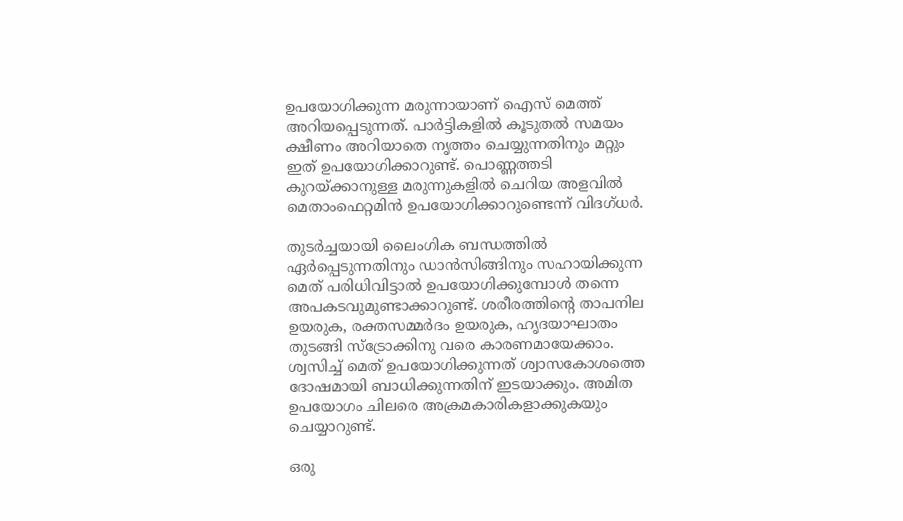ഉപയോഗിക്കുന്ന മരുന്നായാണ് ഐസ് മെത്ത് അറിയപ്പെടുന്നത്. പാര്‍ട്ടികളില്‍ കൂടുതല്‍ സമയം ക്ഷീണം അറിയാതെ നൃത്തം ചെയ്യുന്നതിനും മറ്റും ഇത് ഉപയോഗിക്കാറുണ്ട്. പൊണ്ണത്തടി കുറയ്ക്കാനുള്ള മരുന്നുകളില്‍ ചെറിയ അളവില്‍ മെതാംഫെറ്റമിന്‍ ഉപയോഗിക്കാറുണ്ടെന്ന് വിദഗ്ധര്‍.

തുടര്‍ച്ചയായി ലൈംഗിക ബന്ധത്തില്‍ ഏര്‍പ്പെടുന്നതിനും ഡാന്‍സിങ്ങിനും സഹായിക്കുന്ന മെത് പരിധിവിട്ടാല്‍ ഉപയോഗിക്കുമ്പോള്‍ തന്നെ അപകടവുമുണ്ടാക്കാറുണ്ട്. ശരീരത്തിന്റെ താപനില ഉയരുക, രക്തസമ്മര്‍ദം ഉയരുക, ഹൃദയാഘാതം തുടങ്ങി സ്ട്രോക്കിനു വരെ കാരണമായേക്കാം. ശ്വസിച്ച് മെത് ഉപയോഗിക്കുന്നത് ശ്വാസകോശത്തെ ദോഷമായി ബാധിക്കുന്നതിന് ഇടയാക്കും. അമിത ഉപയോഗം ചിലരെ അക്രമകാരികളാക്കുകയും ചെയ്യാറുണ്ട്.

ഒരു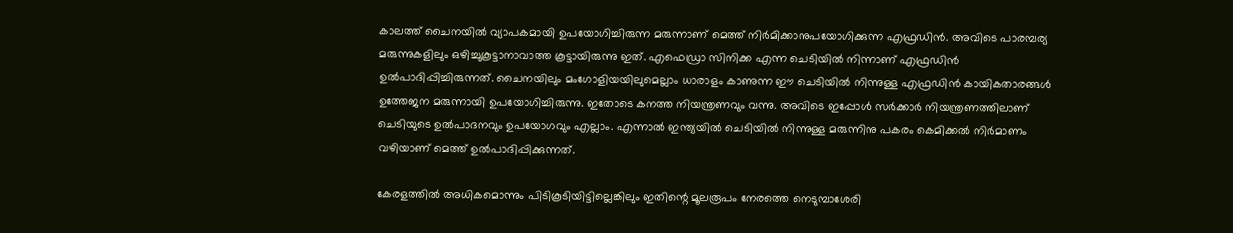കാലത്ത് ചൈനയില്‍ വ്യാപകമായി ഉപയോഗിച്ചിരുന്ന മരുന്നാണ് മെത്ത് നിര്‍മിക്കാനുപയോഗിക്കുന്ന എഫ്രഡിന്‍. അവിടെ പാരമ്പര്യ മരുന്നുകളിലും ഒഴിച്ചുകൂട്ടാനാവാത്ത കൂട്ടായിരുന്നു ഇത്. എഫെഡ്രാ സിനിക്ക എന്ന ചെടിയില്‍ നിന്നാണ് എഫ്രഡിന്‍ ഉല്‍പാദിപ്പിച്ചിരുന്നത്. ചൈനയിലും മംഗോളിയയിലുമെല്ലാം ധാരാളം കാണുന്ന ഈ ചെടിയില്‍ നിന്നുള്ള എഫ്രഡിന്‍ കായികതാരങ്ങള്‍ ഉത്തേജന മരുന്നായി ഉപയോഗിച്ചിരുന്നു. ഇതോടെ കനത്ത നിയന്ത്രണവും വന്നു. അവിടെ ഇപ്പോള്‍ സര്‍ക്കാര്‍ നിയന്ത്രണത്തിലാണ് ചെടിയുടെ ഉല്‍പാദനവും ഉപയോഗവും എല്ലാം. എന്നാല്‍ ഇന്ത്യയില്‍ ചെടിയില്‍ നിന്നുള്ള മരുന്നിനു പകരം കെമിക്കല്‍ നിര്‍മാണം വഴിയാണ് മെത്ത് ഉല്‍പാദിപ്പിക്കുന്നത്.

കേരളത്തില്‍ അധികമൊന്നും പിടികൂടിയിട്ടില്ലെങ്കിലും ഇതിന്റെ മൂലരൂപം നേരത്തെ നെടുമ്പാശേരി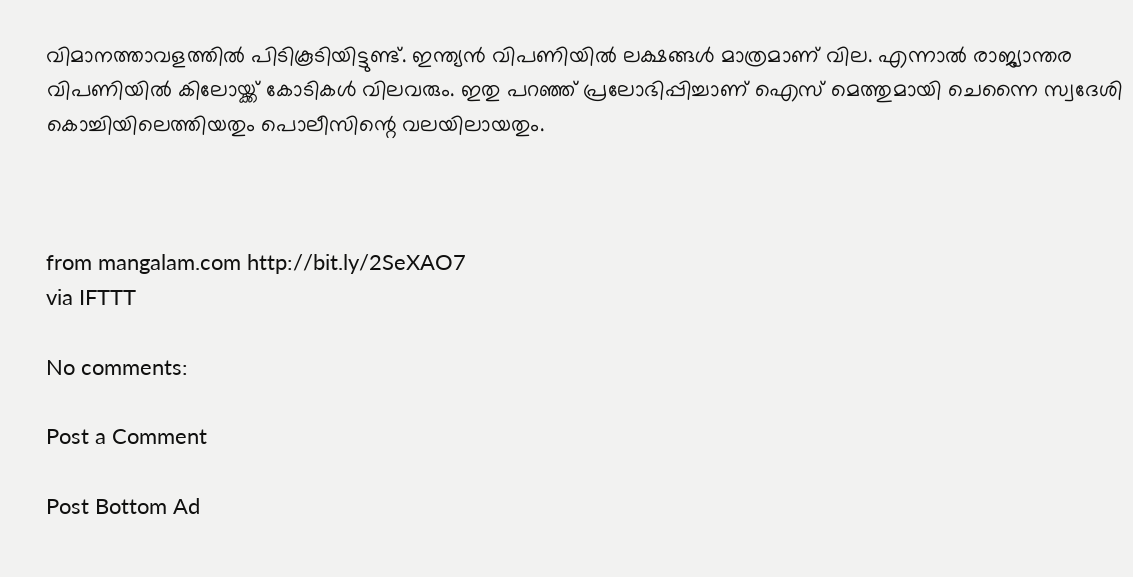വിമാനത്താവളത്തില്‍ പിടികൂടിയിട്ടുണ്ട്. ഇന്ത്യന്‍ വിപണിയില്‍ ലക്ഷങ്ങള്‍ മാത്രമാണ് വില. എന്നാല്‍ രാജ്യാന്തര വിപണിയില്‍ കിലോയ്ക്ക് കോടികള്‍ വിലവരും. ഇതു പറഞ്ഞ് പ്രലോഭിപ്പിച്ചാണ് ഐസ് മെത്തുമായി ചെന്നൈ സ്വദേശി കൊച്ചിയിലെത്തിയതും പൊലീസിന്റെ വലയിലായതും.



from mangalam.com http://bit.ly/2SeXAO7
via IFTTT

No comments:

Post a Comment

Post Bottom Ad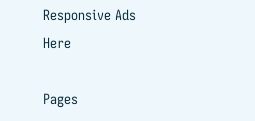Responsive Ads Here

Pages